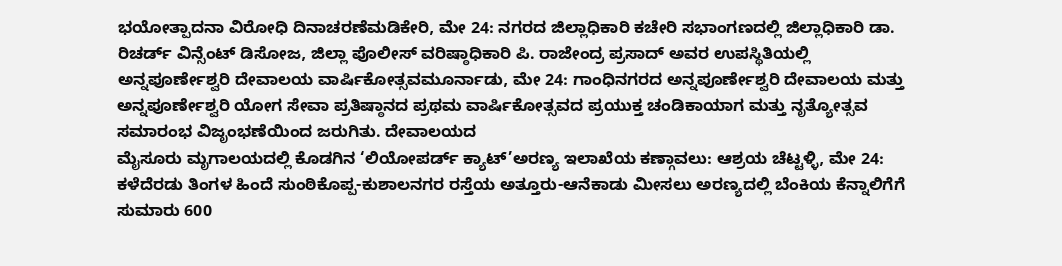ಭಯೋತ್ಪಾದನಾ ವಿರೋಧಿ ದಿನಾಚರಣೆಮಡಿಕೇರಿ, ಮೇ 24: ನಗರದ ಜಿಲ್ಲಾಧಿಕಾರಿ ಕಚೇರಿ ಸಭಾಂಗಣದಲ್ಲಿ ಜಿಲ್ಲಾಧಿಕಾರಿ ಡಾ. ರಿಚರ್ಡ್ ವಿನ್ಸೆಂಟ್ ಡಿಸೋಜ, ಜಿಲ್ಲಾ ಪೊಲೀಸ್ ವರಿಷ್ಠಾಧಿಕಾರಿ ಪಿ. ರಾಜೇಂದ್ರ ಪ್ರಸಾದ್ ಅವರ ಉಪಸ್ಥಿತಿಯಲ್ಲಿ
ಅನ್ನಪೂರ್ಣೇಶ್ವರಿ ದೇವಾಲಯ ವಾರ್ಷಿಕೋತ್ಸವಮೂರ್ನಾಡು, ಮೇ 24: ಗಾಂಧಿನಗರದ ಅನ್ನಪೂರ್ಣೇಶ್ವರಿ ದೇವಾಲಯ ಮತ್ತು ಅನ್ನಪೂರ್ಣೇಶ್ವರಿ ಯೋಗ ಸೇವಾ ಪ್ರತಿಷ್ಠಾನದ ಪ್ರಥಮ ವಾರ್ಷಿಕೋತ್ಸವದ ಪ್ರಯುಕ್ತ ಚಂಡಿಕಾಯಾಗ ಮತ್ತು ನೃತ್ಯೋತ್ಸವ ಸಮಾರಂಭ ವಿಜೃಂಭಣೆಯಿಂದ ಜರುಗಿತು. ದೇವಾಲಯದ
ಮೈಸೂರು ಮೃಗಾಲಯದಲ್ಲಿ ಕೊಡಗಿನ ‘ಲಿಯೋಪರ್ಡ್ ಕ್ಯಾಟ್’ಅರಣ್ಯ ಇಲಾಖೆಯ ಕಣ್ಗಾವಲು: ಆಶ್ರಯ ಚೆಟ್ಟಳ್ಳಿ, ಮೇ 24: ಕಳೆದೆರಡು ತಿಂಗಳ ಹಿಂದೆ ಸುಂಠಿಕೊಪ್ಪ-ಕುಶಾಲನಗರ ರಸ್ತೆಯ ಅತ್ತೂರು-ಆನೆಕಾಡು ಮೀಸಲು ಅರಣ್ಯದಲ್ಲಿ ಬೆಂಕಿಯ ಕೆನ್ನಾಲಿಗೆಗೆ ಸುಮಾರು 600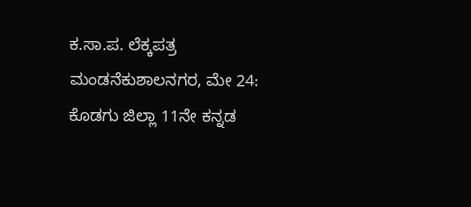ಕ.ಸಾ.ಪ. ಲೆಕ್ಕಪತ್ರ ಮಂಡನೆಕುಶಾಲನಗರ, ಮೇ 24: ಕೊಡಗು ಜಿಲ್ಲಾ 11ನೇ ಕನ್ನಡ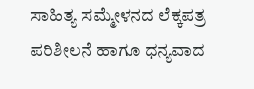ಸಾಹಿತ್ಯ ಸಮ್ಮೇಳನದ ಲೆಕ್ಕಪತ್ರ ಪರಿಶೀಲನೆ ಹಾಗೂ ಧನ್ಯವಾದ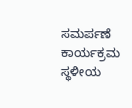ಸಮರ್ಪಣೆ ಕಾರ್ಯಕ್ರಮ ಸ್ಥಳೀಯ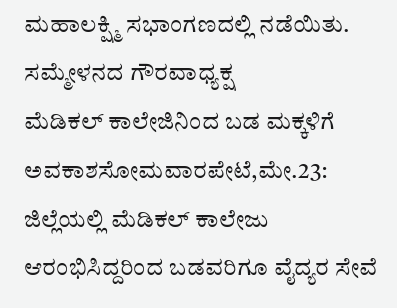ಮಹಾಲಕ್ಷ್ಮಿ ಸಭಾಂಗಣದಲ್ಲಿ ನಡೆಯಿತು. ಸಮ್ಮೇಳನದ ಗೌರವಾಧ್ಯಕ್ಷ
ಮೆಡಿಕಲ್ ಕಾಲೇಜಿನಿಂದ ಬಡ ಮಕ್ಕಳಿಗೆ ಅವಕಾಶಸೋಮವಾರಪೇಟೆ,ಮೇ.23: ಜಿಲ್ಲೆಯಲ್ಲಿ ಮೆಡಿಕಲ್ ಕಾಲೇಜು ಆರಂಭಿಸಿದ್ದರಿಂದ ಬಡವರಿಗೂ ವೈದ್ಯರ ಸೇವೆ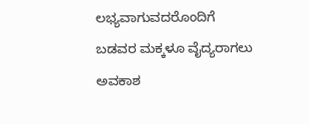ಲಭ್ಯವಾಗುವದರೊಂದಿಗೆ ಬಡವರ ಮಕ್ಕಳೂ ವೈದ್ಯರಾಗಲು ಅವಕಾಶ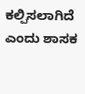ಕಲ್ಪಿಸಲಾಗಿದೆ ಎಂದು ಶಾಸಕ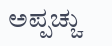ಅಪ್ಪಚ್ಚು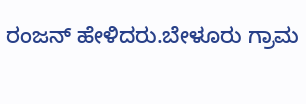ರಂಜನ್ ಹೇಳಿದರು.ಬೇಳೂರು ಗ್ರಾಮ